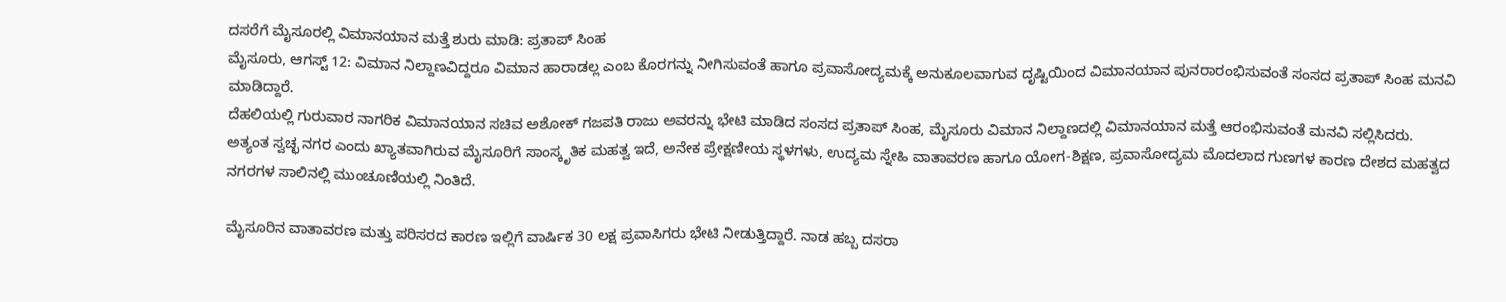ದಸರೆಗೆ ಮೈಸೂರಲ್ಲಿ ವಿಮಾನಯಾನ ಮತ್ತೆ ಶುರು ಮಾಡಿ: ಪ್ರತಾಪ್ ಸಿಂಹ
ಮೈಸೂರು, ಆಗಸ್ಟ್ 12: ವಿಮಾನ ನಿಲ್ದಾಣವಿದ್ದರೂ ವಿಮಾನ ಹಾರಾಡಲ್ಲ ಎಂಬ ಕೊರಗನ್ನು ನೀಗಿಸುವಂತೆ ಹಾಗೂ ಪ್ರವಾಸೋದ್ಯಮಕ್ಕೆ ಅನುಕೂಲವಾಗುವ ದೃಷ್ಟಿಯಿಂದ ವಿಮಾನಯಾನ ಪುನರಾರಂಭಿಸುವಂತೆ ಸಂಸದ ಪ್ರತಾಪ್ ಸಿಂಹ ಮನವಿ ಮಾಡಿದ್ದಾರೆ.
ದೆಹಲಿಯಲ್ಲಿ ಗುರುವಾರ ನಾಗರಿಕ ವಿಮಾನಯಾನ ಸಚಿವ ಅಶೋಕ್ ಗಜಪತಿ ರಾಜು ಅವರನ್ನು ಭೇಟಿ ಮಾಡಿದ ಸಂಸದ ಪ್ರತಾಪ್ ಸಿಂಹ, ಮೈಸೂರು ವಿಮಾನ ನಿಲ್ದಾಣದಲ್ಲಿ ವಿಮಾನಯಾನ ಮತ್ತೆ ಆರಂಭಿಸುವಂತೆ ಮನವಿ ಸಲ್ಲಿಸಿದರು.
ಅತ್ಯಂತ ಸ್ವಚ್ಛ ನಗರ ಎಂದು ಖ್ಯಾತವಾಗಿರುವ ಮೈಸೂರಿಗೆ ಸಾಂಸ್ಕೃತಿಕ ಮಹತ್ವ ಇದೆ, ಅನೇಕ ಪ್ರೇಕ್ಷಣೀಯ ಸ್ಥಳಗಳು, ಉದ್ಯಮ ಸ್ನೇಹಿ ವಾತಾವರಣ ಹಾಗೂ ಯೋಗ-ಶಿಕ್ಷಣ, ಪ್ರವಾಸೋದ್ಯಮ ಮೊದಲಾದ ಗುಣಗಳ ಕಾರಣ ದೇಶದ ಮಹತ್ವದ ನಗರಗಳ ಸಾಲಿನಲ್ಲಿ ಮುಂಚೂಣಿಯಲ್ಲಿ ನಿಂತಿದೆ.

ಮೈಸೂರಿನ ವಾತಾವರಣ ಮತ್ತು ಪರಿಸರದ ಕಾರಣ ಇಲ್ಲಿಗೆ ವಾರ್ಷಿಕ 30 ಲಕ್ಷ ಪ್ರವಾಸಿಗರು ಭೇಟಿ ನೀಡುತ್ತಿದ್ದಾರೆ. ನಾಡ ಹಬ್ಬ ದಸರಾ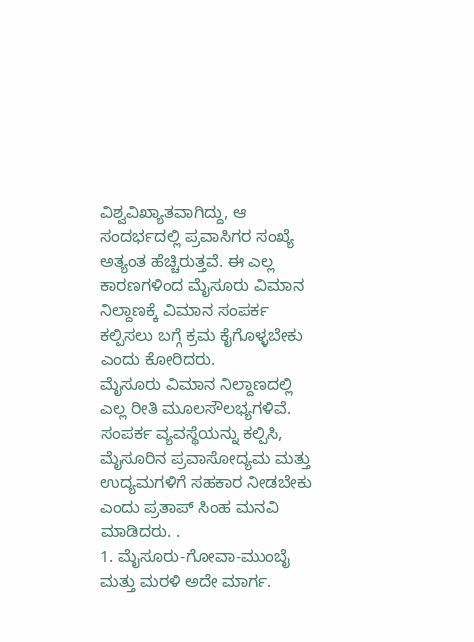ವಿಶ್ವವಿಖ್ಯಾತವಾಗಿದ್ದು, ಆ ಸಂದರ್ಭದಲ್ಲಿ ಪ್ರವಾಸಿಗರ ಸಂಖ್ಯೆ ಅತ್ಯಂತ ಹೆಚ್ಚಿರುತ್ತವೆ. ಈ ಎಲ್ಲ ಕಾರಣಗಳಿಂದ ಮೈಸೂರು ವಿಮಾನ ನಿಲ್ದಾಣಕ್ಕೆ ವಿಮಾನ ಸಂಪರ್ಕ ಕಲ್ಪಿಸಲು ಬಗ್ಗೆ ಕ್ರಮ ಕೈಗೊಳ್ಳಬೇಕು ಎಂದು ಕೋರಿದರು.
ಮೈಸೂರು ವಿಮಾನ ನಿಲ್ದಾಣದಲ್ಲಿ ಎಲ್ಲ ರೀತಿ ಮೂಲಸೌಲಭ್ಯಗಳಿವೆ. ಸಂಪರ್ಕ ವ್ಯವಸ್ಥೆಯನ್ನು ಕಲ್ಪಿಸಿ, ಮೈಸೂರಿನ ಪ್ರವಾಸೋದ್ಯಮ ಮತ್ತು ಉದ್ಯಮಗಳಿಗೆ ಸಹಕಾರ ನೀಡಬೇಕು ಎಂದು ಪ್ರತಾಪ್ ಸಿಂಹ ಮನವಿ ಮಾಡಿದರು. .
1. ಮೈಸೂರು-ಗೋವಾ-ಮುಂಬೈ ಮತ್ತು ಮರಳಿ ಅದೇ ಮಾರ್ಗ.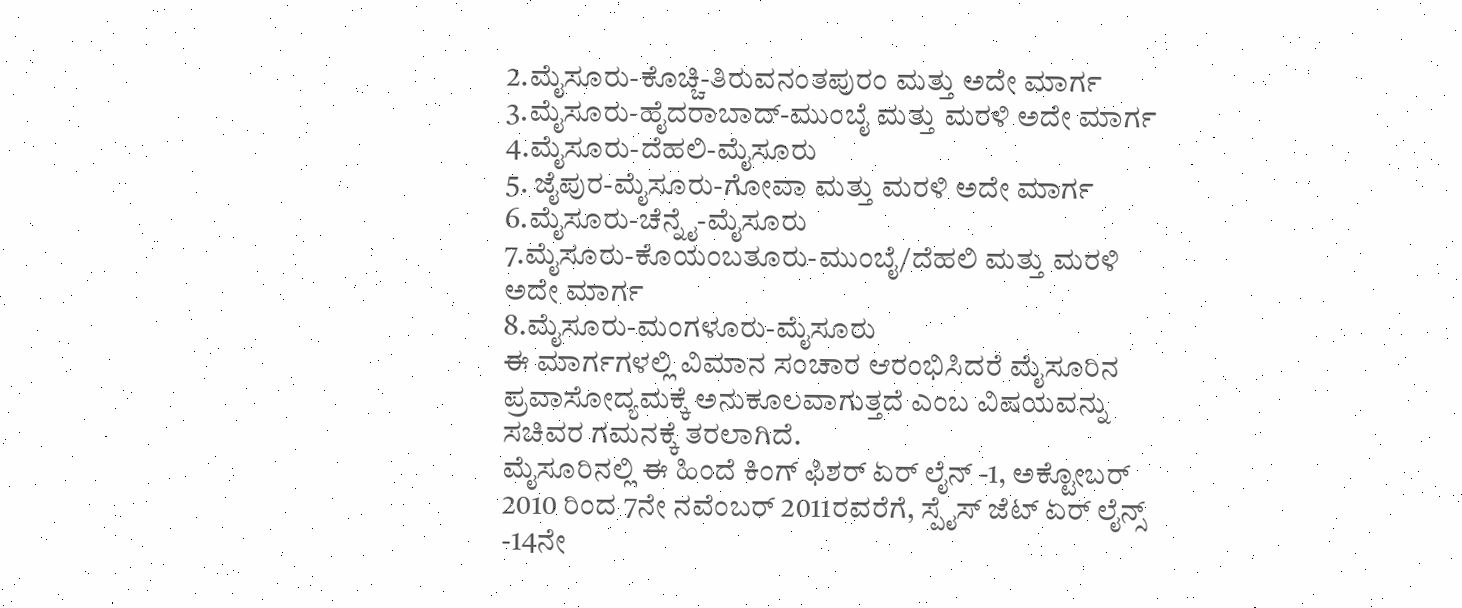2.ಮೈಸೂರು-ಕೊಚ್ಚಿ-ತಿರುವನಂತಪುರಂ ಮತ್ತು ಅದೇ ಮಾರ್ಗ
3.ಮೈಸೂರು-ಹೈದರಾಬಾದ್-ಮುಂಬೈ ಮತ್ತು ಮರಳಿ ಅದೇ ಮಾರ್ಗ
4.ಮೈಸೂರು-ದೆಹಲಿ-ಮೈಸೂರು
5. ಜೈಪುರ-ಮೈಸೂರು-ಗೋವಾ ಮತ್ತು ಮರಳಿ ಅದೇ ಮಾರ್ಗ
6.ಮೈಸೂರು-ಚೆನ್ನೈ-ಮೈಸೂರು
7.ಮೈಸೂರು-ಕೊಯಂಬತೂರು-ಮುಂಬೈ/ದೆಹಲಿ ಮತ್ತು ಮರಳಿ ಅದೇ ಮಾರ್ಗ
8.ಮೈಸೂರು-ಮಂಗಳೂರು-ಮೈಸೂರು
ಈ ಮಾರ್ಗಗಳಲ್ಲಿ ವಿಮಾನ ಸಂಚಾರ ಆರಂಭಿಸಿದರೆ ಮೈಸೂರಿನ ಪ್ರವಾಸೋದ್ಯಮಕ್ಕೆ ಅನುಕೂಲವಾಗುತ್ತದೆ ಎಂಬ ವಿಷಯವನ್ನು ಸಚಿವರ ಗಮನಕ್ಕೆ ತರಲಾಗಿದೆ.
ಮೈಸೂರಿನಲ್ಲಿ ಈ ಹಿಂದೆ ಕಿಂಗ್ ಫಿಶರ್ ಏರ್ ಲೈನ್ -1, ಅಕ್ಟೋಬರ್ 2010 ರಿಂದ 7ನೇ ನವೆಂಬರ್ 2011ರವರೆಗೆ, ಸ್ಪೈಸ್ ಜೆಟ್ ಏರ್ ಲೈನ್ಸ್ -14ನೇ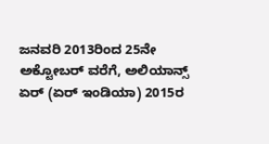ಜನವರಿ 2013ರಿಂದ 25ನೇ ಅಕ್ಟೋಬರ್ ವರೆಗೆ, ಅಲಿಯಾನ್ಸ್ ಏರ್ (ಏರ್ ಇಂಡಿಯಾ) 2015ರ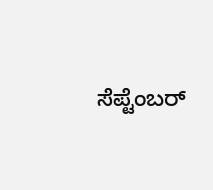ಸೆಪ್ಟೆಂಬರ್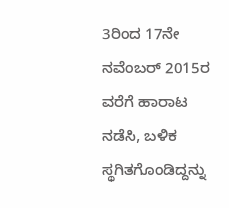3ರಿಂದ 17ನೇ ನವೆಂಬರ್ 2015ರ ವರೆಗೆ ಹಾರಾಟ ನಡೆಸಿ, ಬಳಿಕ ಸ್ಥಗಿತಗೊಂಡಿದ್ದನ್ನು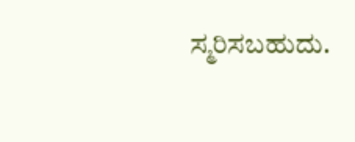ಸ್ಮರಿಸಬಹುದು.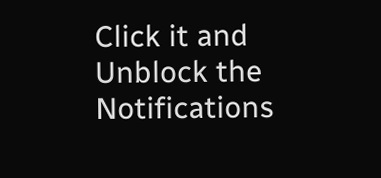Click it and Unblock the Notifications